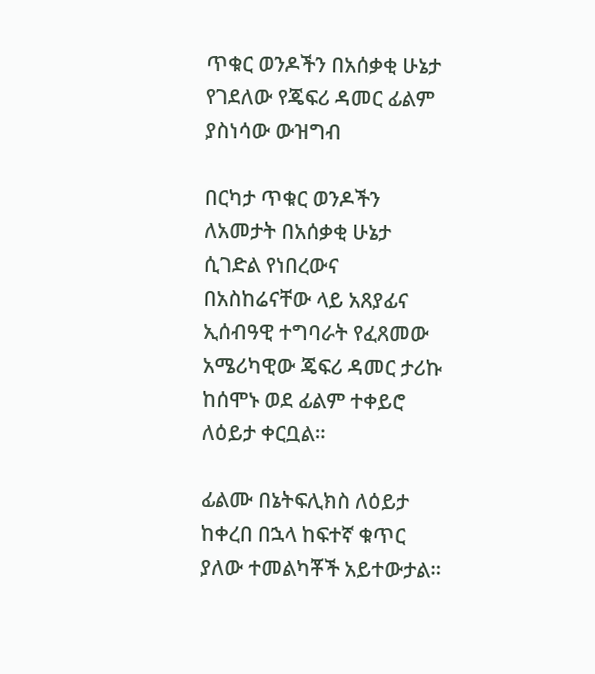ጥቁር ወንዶችን በአሰቃቂ ሁኔታ የገደለው የጄፍሪ ዳመር ፊልም ያስነሳው ውዝግብ

በርካታ ጥቁር ወንዶችን ለአመታት በአሰቃቂ ሁኔታ ሲገድል የነበረውና በአስከሬናቸው ላይ አጸያፊና ኢሰብዓዊ ተግባራት የፈጸመው አሜሪካዊው ጄፍሪ ዳመር ታሪኩ ከሰሞኑ ወደ ፊልም ተቀይሮ ለዕይታ ቀርቧል።

ፊልሙ በኔትፍሊክስ ለዕይታ ከቀረበ በኋላ ከፍተኛ ቁጥር ያለው ተመልካቾች አይተውታል።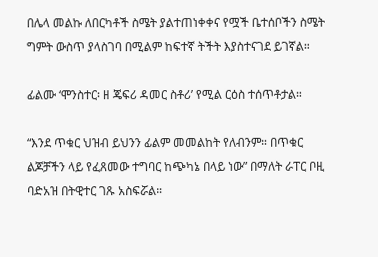በሌላ መልኩ ለበርካቶች ስሜት ያልተጠነቀቀና የሟች ቤተሰቦችን ስሜት ግምት ውስጥ ያላስገባ በሚልም ከፍተኛ ትችት እያስተናገደ ይገኛል።

ፊልሙ ‘ሞንስተር፡ ዘ ጄፍሪ ዳመር ስቶሪ’ የሚል ርዕስ ተሰጥቶታል።

“እንደ ጥቁር ህዝብ ይህንን ፊልም መመልከት የለብንም። በጥቁር ልጆቻችን ላይ የፈጸመው ተግባር ከጭካኔ በላይ ነው” በማለት ራፐር ቦዚ ባድአዝ በትዊተር ገጹ አስፍሯል።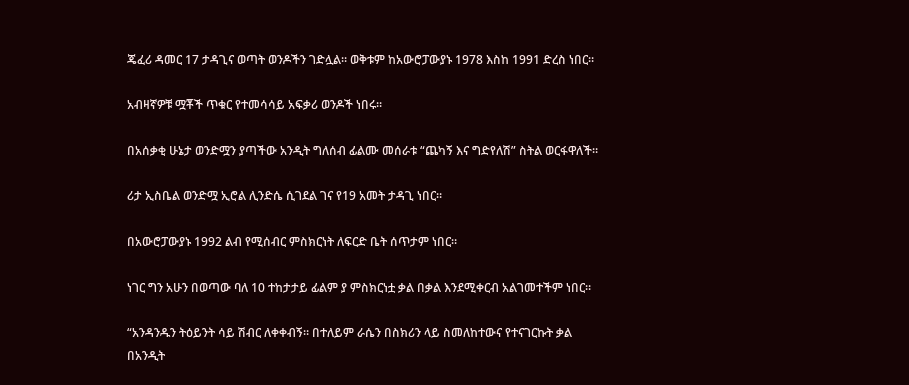ጄፈሪ ዳመር 17 ታዳጊና ወጣት ወንዶችን ገድሏል። ወቅቱም ከአውሮፓውያኑ 1978 እስከ 1991 ድረስ ነበር።

አብዛኛዎቹ ሟቾች ጥቁር የተመሳሳይ አፍቃሪ ወንዶች ነበሩ።

በአሰቃቂ ሁኔታ ወንድሟን ያጣችው አንዲት ግለሰብ ፊልሙ መሰራቱ “ጨካኝ እና ግድየለሽ” ስትል ወርፋዋለች።

ሪታ ኢስቤል ወንድሟ ኢሮል ሊንድሴ ሲገደል ገና የ19 አመት ታዳጊ ነበር።

በአውሮፓውያኑ 1992 ልብ የሚሰብር ምስክርነት ለፍርድ ቤት ሰጥታም ነበር።

ነገር ግን አሁን በወጣው ባለ 10 ተከታታይ ፊልም ያ ምስክርነቷ ቃል በቃል እንደሚቀርብ አልገመተችም ነበር።

“አንዳንዱን ትዕይንት ሳይ ሽብር ለቀቀብኝ። በተለይም ራሴን በስክሪን ላይ ስመለከተውና የተናገርኩት ቃል በአንዲት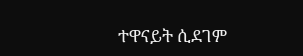ተዋናይት ሲደገም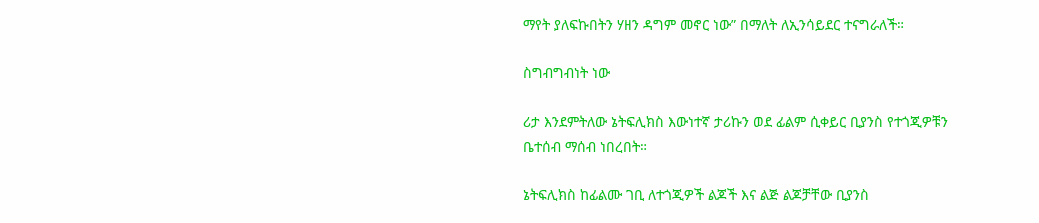ማየት ያለፍኩበትን ሃዘን ዳግም መኖር ነው” በማለት ለኢንሳይደር ተናግራለች።

ስግብግብነት ነው

ሪታ እንደምትለው ኔትፍሊክስ እውነተኛ ታሪኩን ወደ ፊልም ሲቀይር ቢያንስ የተጎጂዎቹን ቤተሰብ ማሰብ ነበረበት።

ኔትፍሊክስ ከፊልሙ ገቢ ለተጎጂዎች ልጆች እና ልጅ ልጆቻቸው ቢያንስ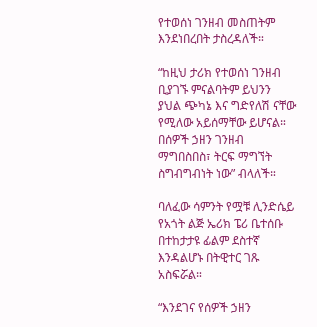የተወሰነ ገንዘብ መስጠትም እንደነበረበት ታስረዳለች።

“ከዚህ ታሪክ የተወሰነ ገንዘብ ቢያገኙ ምናልባትም ይህንን ያህል ጭካኔ እና ግድየለሽ ናቸው የሚለው አይሰማቸው ይሆናል። በሰዎች ኃዘን ገንዘብ ማግበስበስ፣ ትርፍ ማግኘት ስግብግብነት ነው” ብላለች።

ባለፈው ሳምንት የሟቹ ሊንድሴይ የአጎት ልጅ ኤሪክ ፔሪ ቤተሰቡ በተከታታዩ ፊልም ደስተኛ እንዳልሆኑ በትዊተር ገጹ አስፍሯል።

“እንደገና የሰዎች ኃዘን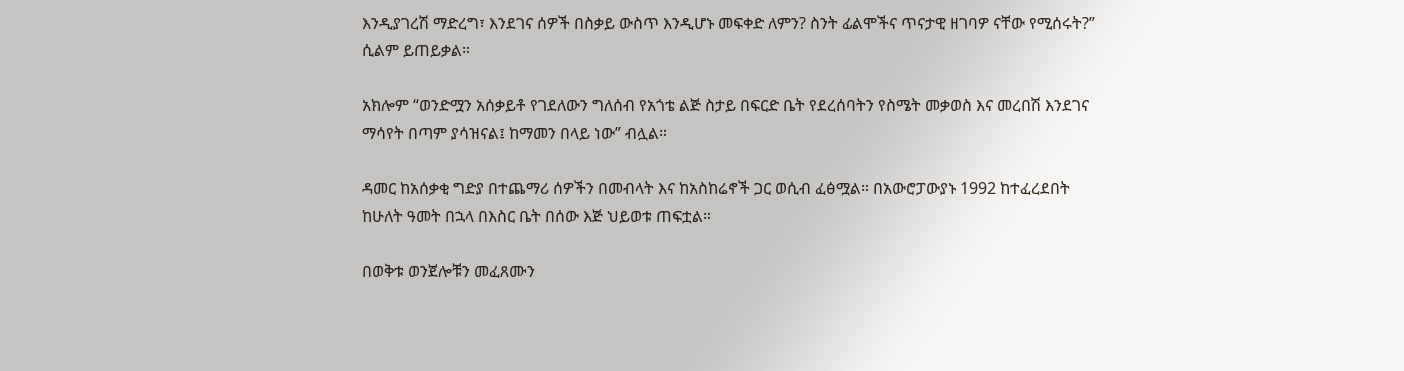እንዲያገረሽ ማድረግ፣ እንደገና ሰዎች በስቃይ ውስጥ እንዲሆኑ መፍቀድ ለምን? ስንት ፊልሞችና ጥናታዊ ዘገባዎ ናቸው የሚሰሩት?” ሲልም ይጠይቃል።

አክሎም “ወንድሟን አሰቃይቶ የገደለውን ግለሰብ የአጎቴ ልጅ ስታይ በፍርድ ቤት የደረሰባትን የስሜት መቃወስ እና መረበሽ እንደገና ማሳየት በጣም ያሳዝናል፤ ከማመን በላይ ነው” ብሏል።

ዳመር ከአሰቃቂ ግድያ በተጨማሪ ሰዎችን በመብላት እና ከአስከሬኖች ጋር ወሲብ ፈፅሟል። በአውሮፓውያኑ 1992 ከተፈረደበት ከሁለት ዓመት በኋላ በእስር ቤት በሰው እጅ ህይወቱ ጠፍቷል።

በወቅቱ ወንጀሎቹን መፈጸሙን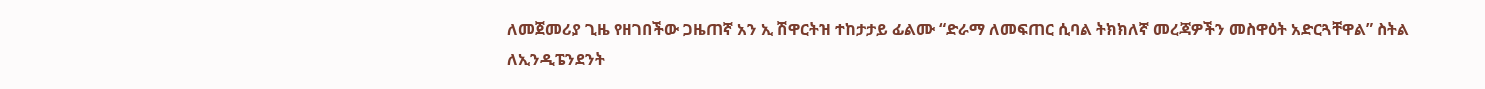ለመጀመሪያ ጊዜ የዘገበችው ጋዜጠኛ አን ኢ ሽዋርትዝ ተከታታይ ፊልሙ “ድራማ ለመፍጠር ሲባል ትክክለኛ መረጃዎችን መስዋዕት አድርጓቸዋል” ስትል ለኢንዲፔንደንት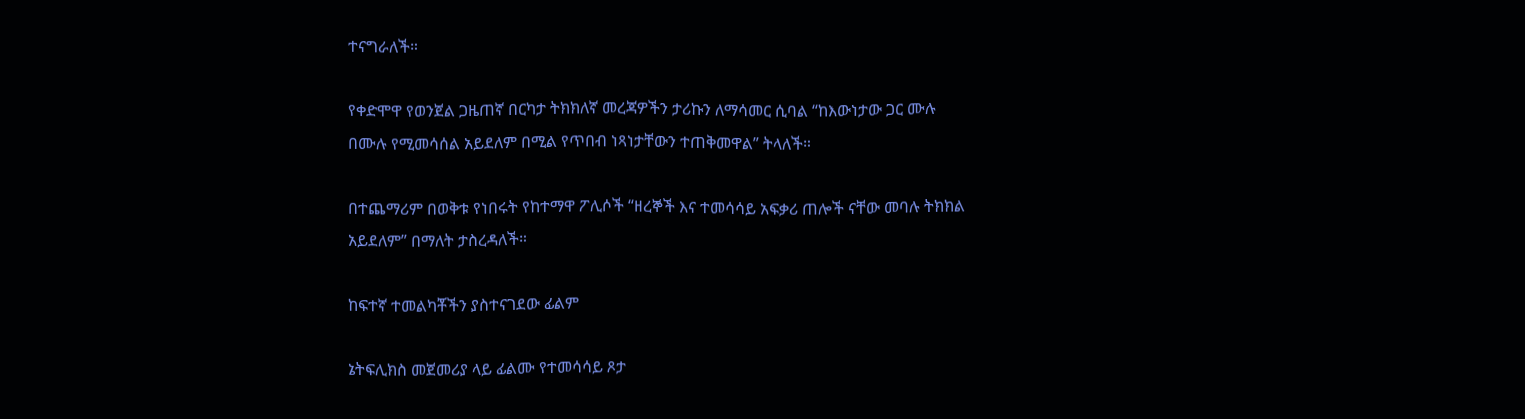ተናግራለች።

የቀድሞዋ የወንጀል ጋዜጠኛ በርካታ ትክክለኛ መረጃዎችን ታሪኩን ለማሳመር ሲባል “ከእውነታው ጋር ሙሉ በሙሉ የሚመሳሰል አይደለም በሚል የጥበብ ነጻነታቸውን ተጠቅመዋል” ትላለች።

በተጨማሪም በወቅቱ የነበሩት የከተማዋ ፖሊሶች “ዘረኞች እና ተመሳሳይ አፍቃሪ ጠሎች ናቸው መባሉ ትክክል አይደለም” በማለት ታስረዳለች።

ከፍተኛ ተመልካቾችን ያስተናገደው ፊልም

ኔትፍሊክስ መጀመሪያ ላይ ፊልሙ የተመሳሳይ ጾታ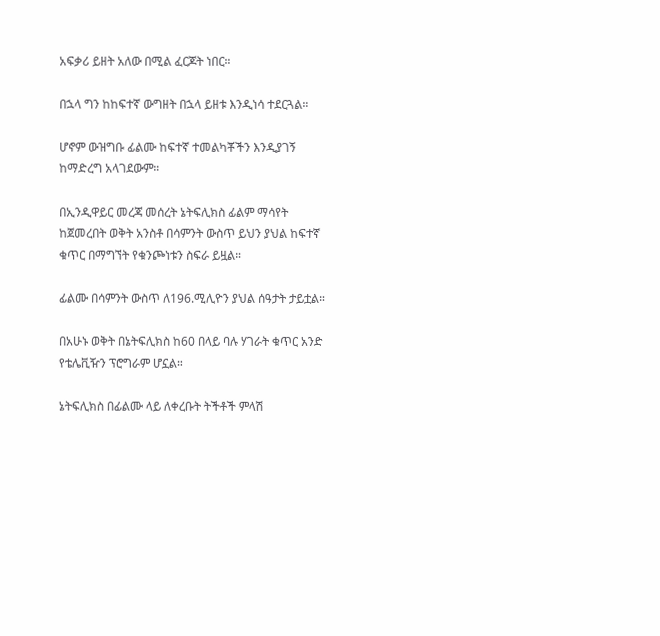አፍቃሪ ይዘት አለው በሚል ፈርጆት ነበር።

በኋላ ግን ከከፍተኛ ውግዘት በኋላ ይዘቱ እንዲነሳ ተደርጓል።

ሆኖም ውዝግቡ ፊልሙ ከፍተኛ ተመልካቾችን እንዲያገኝ ከማድረግ አላገደውም።

በኢንዲዋይር መረጃ መሰረት ኔትፍሊክስ ፊልም ማሳየት ከጀመረበት ወቅት አንስቶ በሳምንት ውስጥ ይህን ያህል ከፍተኛ ቁጥር በማግኘት የቁንጮነቱን ስፍራ ይዟል።

ፊልሙ በሳምንት ውስጥ ለ196.ሚሊዮን ያህል ሰዓታት ታይቷል።

በአሁኑ ወቅት በኔትፍሊክስ ከ60 በላይ ባሉ ሃገራት ቁጥር አንድ የቴሌቪዥን ፕሮግራም ሆኗል።

ኔትፍሊክስ በፊልሙ ላይ ለቀረቡት ትችቶች ምላሽ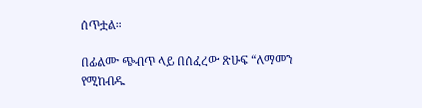ሰጥቷል።

በፊልሙ ጭብጥ ላይ በሰፈረው ጽሁፍ “ለማመን የሚከብዱ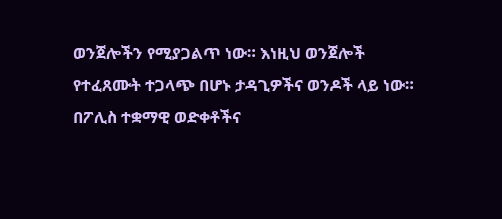ወንጀሎችን የሚያጋልጥ ነው። እነዚህ ወንጀሎች የተፈጸሙት ተጋላጭ በሆኑ ታዳጊዎችና ወንዶች ላይ ነው። በፖሊስ ተቋማዊ ወድቀቶችና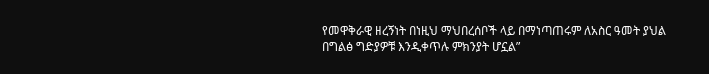የመዋቅራዊ ዘረኝነት በነዚህ ማህበረሰቦች ላይ በማነጣጠሩም ለአስር ዓመት ያህል በግልፅ ግድያዎቹ እንዲቀጥሉ ምክንያት ሆኗል”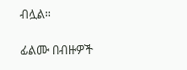ብሏል።

ፊልሙ በብዙዎች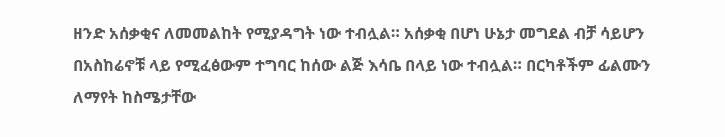ዘንድ አሰቃቂና ለመመልከት የሚያዳግት ነው ተብሏል። አሰቃቂ በሆነ ሁኔታ መግደል ብቻ ሳይሆን በአስከሬኖቹ ላይ የሚፈፅውም ተግባር ከሰው ልጅ እሳቤ በላይ ነው ተብሏል። በርካቶችም ፊልሙን ለማየት ከስሜታቸው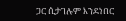ጋር ሲታገሉም እንደነበር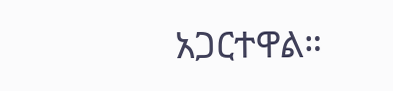አጋርተዋል።